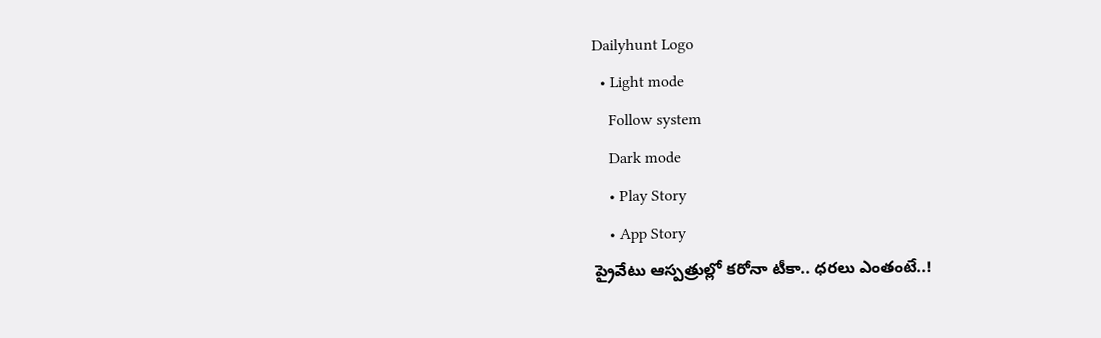Dailyhunt Logo
  • Light mode
    Follow system
    Dark mode
    • Play Story
    • App Story
ప్రైవేటు ఆస్పత్రుల్లో కరోనా టీకా.. ధరలు ఎంతంటే..!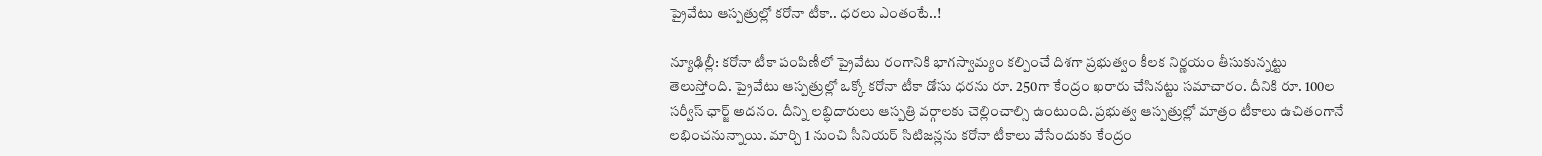ప్రైవేటు ఆస్పత్రుల్లో కరోనా టీకా.. ధరలు ఎంతంటే..!

న్యూఢిల్లీ: కరోనా టీకా పంపిణీలో ప్రైవేటు రంగానికి భాగస్వామ్యం కల్పించే దిశగా ప్రభుత్వం కీలక నిర్ణయం తీసుకున్నట్టు తెలుస్తోంది. ప్రైవేటు ఆస్పత్రుల్లో ఒక్కో కరోనా టీకా డోసు ధరను రూ. 250గా కేంద్రం ఖరారు చేసినట్టు సమాచారం. దీనికి రూ. 100ల సర్వీస్ ఛార్జ్ అదనం. దీన్ని లబ్ధిదారులు ఆస్పత్రి వర్గాలకు చెల్లించాల్సి ఉంటుంది. ప్రభుత్వ ఆస్పత్రుల్లో మాత్రం టీకాలు ఉచితంగానే లభించనున్నాయి. మార్చి 1 నుంచి సీనియర్ సిటిజన్లను కరోనా టీకాలు వేసేందుకు కేంద్రం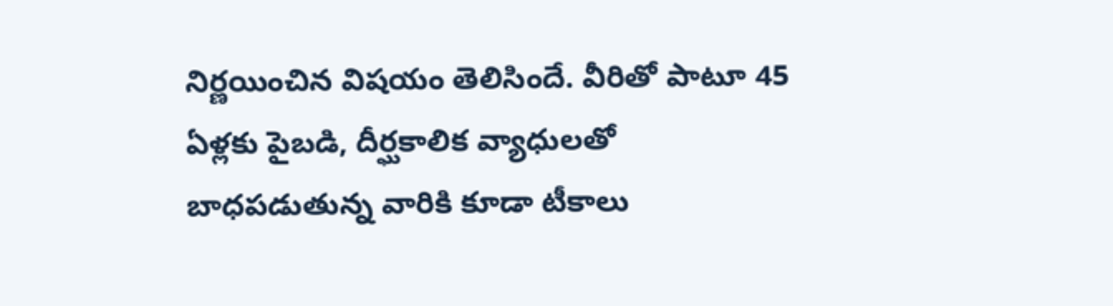నిర్ణయించిన విషయం తెలిసిందే. వీరితో పాటూ 45 ఏళ్లకు పైబడి, దీర్ఘకాలిక వ్యాధులతో బాధపడుతున్న వారికి కూడా టీకాలు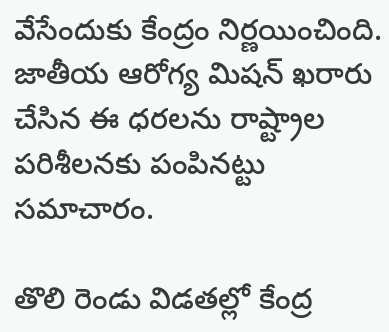వేసేందుకు కేంద్రం నిర్ణయించింది. జాతీయ ఆరోగ్య మిషన్ ఖరారు చేసిన ఈ ధరలను రాష్ట్రాల పరిశీలనకు పంపినట్టు సమాచారం.

తొలి రెండు విడతల్లో కేంద్ర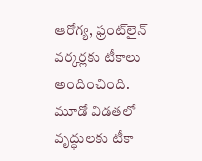ఆరోగ్య, ఫ్రంట్‌లైన్ వర్కర్లకు టీకాలు అందించింది. మూడో విడతలో వృద్ధులకు టీకా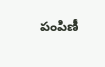పంపిణీ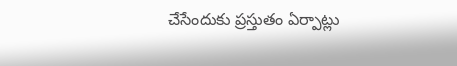చేసేందుకు ప్రస్తుతం ఏర్పాట్లు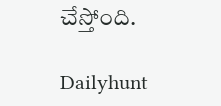చేస్తోంది.

Dailyhunt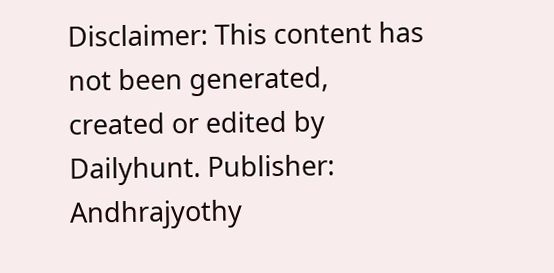Disclaimer: This content has not been generated, created or edited by Dailyhunt. Publisher: Andhrajyothy